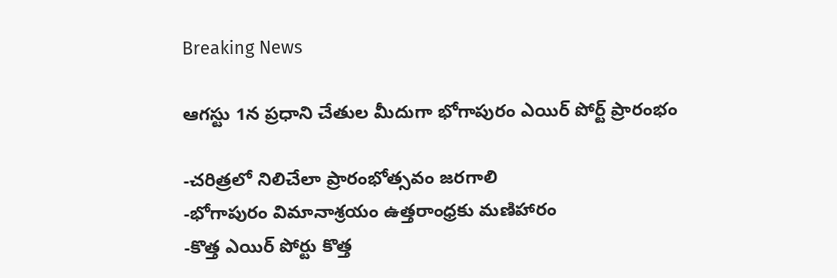Breaking News

ఆగస్టు 1న ప్రధాని చేతుల మీదుగా భోగాపురం ఎయిర్ పోర్ట్ ప్రారంభం

-చరిత్రలో నిలిచేలా ప్రారంభోత్సవం జరగాలి
-భోగాపురం విమానాశ్రయం ఉత్తరాంధ్రకు మణిహారం
-కొత్త ఎయిర్ పోర్టు కొత్త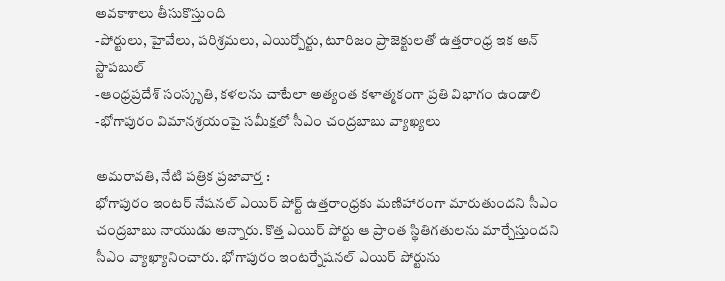అవకాశాలు తీసుకొస్తుంది
-పోర్టులు, హైవేలు, పరిశ్రమలు, ఎయిర్పోర్టు, టూరిజం ప్రాజెక్టులతో ఉత్తరాంధ్ర ఇక అన్ స్టాపబుల్
-ఆంధ్రప్రదేశ్ సంస్కృతి, కళలను చాటేలా అత్యంత కళాత్మకంగా ప్రతి విభాగం ఉండాలి
-భోగాపురం విమానశ్రయంపై సమీక్షలో సీఎం చంద్రబాబు వ్యాఖ్యలు

అమరావతి, నేటి పత్రిక ప్రజావార్త :
భోగాపురం ఇంటర్ నేషనల్ ఎయిర్ పోర్ట్ ఉత్తరాంధ్రకు మణిహారంగా మారుతుందని సీఎం చంద్రబాబు నాయుడు అన్నారు. కొత్త ఎయిర్ పోర్టు ఆ ప్రాంత స్థితిగతులను మార్చేస్తుందని సీఎం వ్యాఖ్యానించారు. భోగాపురం ఇంటర్నేషనల్ ఎయిర్ పోర్టును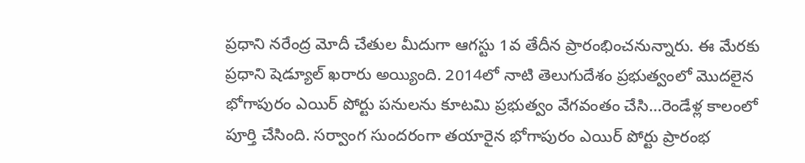ప్రధాని నరేంద్ర మోదీ చేతుల మీదుగా ఆగస్టు 1వ తేదీన ప్రారంభించనున్నారు. ఈ మేరకు ప్రధాని షెడ్యూల్ ఖరారు అయ్యింది. 2014లో నాటి తెలుగుదేశం ప్రభుత్వంలో మొదలైన భోగాపురం ఎయిర్ పోర్టు పనులను కూటమి ప్రభుత్వం వేగవంతం చేసి…రెండేళ్ల కాలంలో పూర్తి చేసింది. సర్వాంగ సుందరంగా తయారైన భోగాపురం ఎయిర్ పోర్టు ప్రారంభ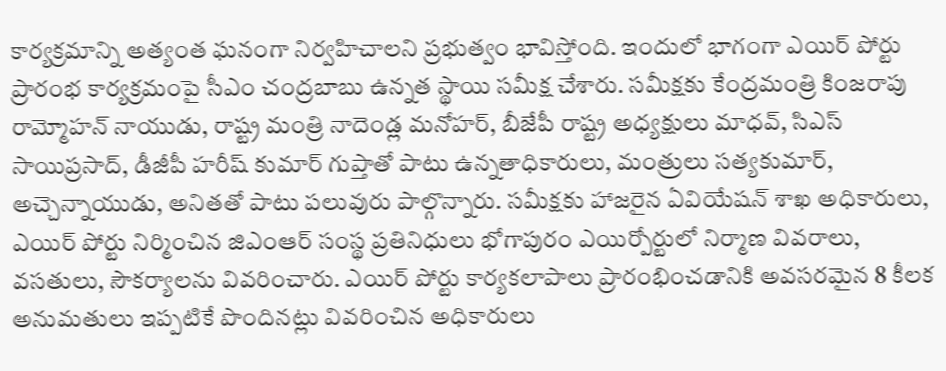కార్యక్రమాన్ని అత్యంత ఘనంగా నిర్వహిచాలని ప్రభుత్వం భావిస్తోంది. ఇందులో భాగంగా ఎయిర్ పోర్టు ప్రారంభ కార్యక్రమంపై సీఎం చంద్రబాబు ఉన్నత స్థాయి సమీక్ష చేశారు. సమీక్షకు కేంద్రమంత్రి కింజరాపు రామ్మోహన్ నాయుడు, రాష్ట్ర మంత్రి నాదెండ్ల మనోహర్, బీజేపీ రాష్ట్ర అధ్యక్షులు మాధవ్, సిఎస్ సాయిప్రసాద్, డీజీపీ హరీష్ కుమార్ గుప్తాతో పాటు ఉన్నతాధికారులు, మంత్రులు సత్యకుమార్, అచ్చెన్నాయుడు, అనితతో పాటు పలువురు పాల్గొన్నారు. సమీక్షకు హాజరైన ఏవియేషన్ శాఖ అధికారులు, ఎయిర్ పోర్టు నిర్మించిన జిఎంఆర్ సంస్థ ప్రతినిధులు భోగాపురం ఎయిర్పోర్టులో నిర్మాణ వివరాలు, వసతులు, సౌకర్యాలను వివరించారు. ఎయిర్ పోర్టు కార్యకలాపాలు ప్రారంభించడానికి అవసరమైన 8 కీలక అనుమతులు ఇప్పటికే పొందినట్లు వివరించిన అధికారులు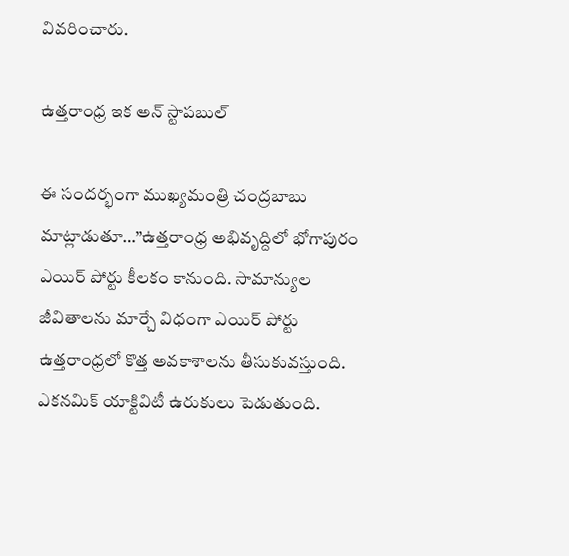వివరించారు.

ఉత్తరాంధ్ర ఇక అన్ స్టాపబుల్

ఈ సందర్భంగా ముఖ్యమంత్రి చంద్రబాబు మాట్లాడుతూ…”ఉత్తరాంధ్ర అభివృద్దిలో భోగాపురం ఎయిర్ పోర్టు కీలకం కానుంది. సామాన్యుల జీవితాలను మార్చే విధంగా ఎయిర్ పోర్టు ఉత్తరాంధ్రలో కొత్త అవకాశాలను తీసుకువస్తుంది. ఎకనమిక్ యాక్టివిటీ ఉరుకులు పెడుతుంది.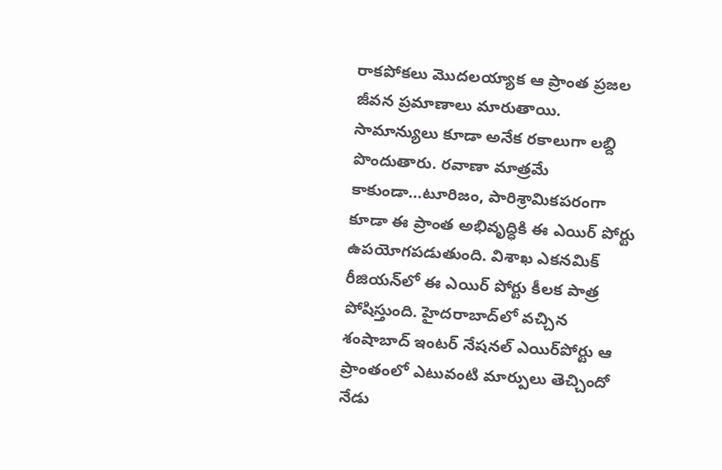రాకపోకలు మొదలయ్యాక ఆ ప్రాంత ప్రజల జీవన ప్రమాణాలు మారుతాయి. సామాన్యులు కూడా అనేక రకాలుగా లబ్ది పొందుతారు. రవాణా మాత్రమే కాకుండా…టూరిజం, పారిశ్రామికపరంగా కూడా ఈ ప్రాంత అభివృద్ధికి ఈ ఎయిర్ పోర్టు ఉపయోగపడుతుంది. విశాఖ ఎకనమిక్ రీజియన్‌లో ఈ ఎయిర్ పోర్టు కీలక పాత్ర పోషిస్తుంది. హైదరాబాద్‌లో వచ్చిన శంషాబాద్ ఇంటర్ నేషనల్ ఎయిర్‌పోర్టు ఆ ప్రాంతంలో ఎటువంటి మార్పులు తెచ్చిందో నేడు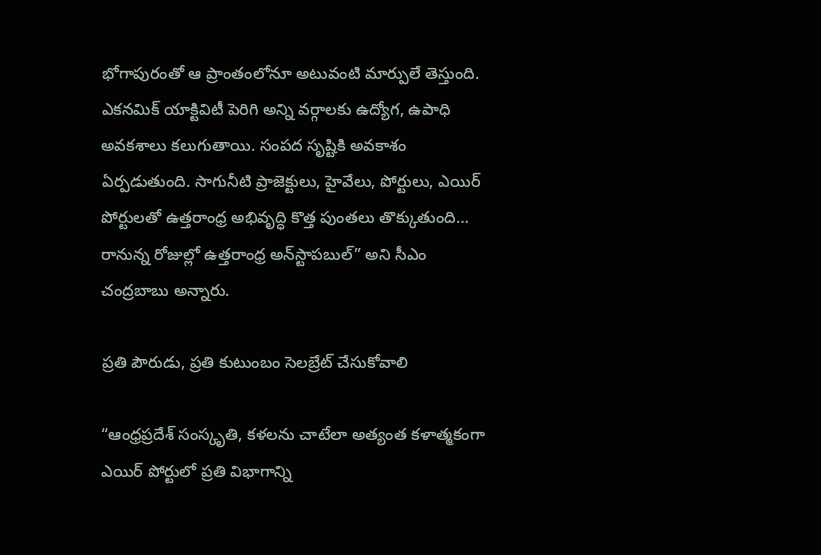భోగాపురంతో ఆ ప్రాంతంలోనూ అటువంటి మార్పులే తెస్తుంది. ఎకనమిక్ యాక్టివిటీ పెరిగి అన్ని వర్గాలకు ఉద్యోగ, ఉపాధి అవకశాలు కలుగుతాయి. సంపద సృష్టికి అవకాశం ఏర్పడుతుంది. సాగునీటి ప్రాజెక్టులు, హైవేలు, పోర్టులు, ఎయిర్ పోర్టులతో ఉత్తరాంధ్ర అభివృద్ధి కొత్త పుంతలు తొక్కుతుంది… రానున్న రోజుల్లో ఉత్తరాంధ్ర అన్‌స్టాపబుల్” అని సీఎం చంద్రబాబు అన్నారు.

ప్రతి పౌరుడు, ప్రతి కుటుంబం సెలబ్రేట్ చేసుకోవాలి

“ఆంధ్రప్రదేశ్ సంస్కృతి, కళలను చాటేలా అత్యంత కళాత్మకంగా ఎయిర్ పోర్టులో ప్రతి విభాగాన్ని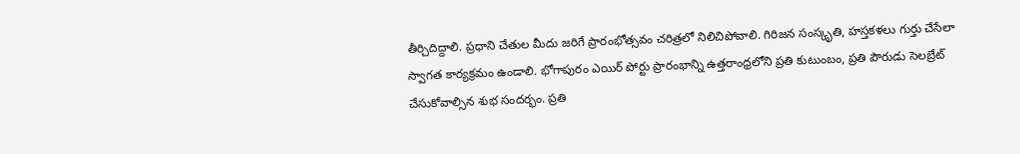తీర్చిదిద్దాలి. ప్రధాని చేతుల మీదు జరిగే ప్రారంభోత్సవం చరిత్రలో నిలిచిపోవాలి. గిరిజన సంస్కృతి, హస్తకళలు గుర్తు చేసేలా స్వాగత కార్యక్రమం ఉండాలి. భోగాపురం ఎయిర్ పోర్టు ప్రారంభాన్ని ఉత్తరాంధ్రలోని ప్రతి కుటుంబం, ప్రతి పౌరుడు సెలబ్రేట్ చేసుకోవాల్సిన శుభ సందర్భం. ప్రతి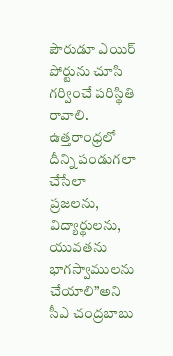పౌరుడూ ఎయిర్ పోర్టును చూసి గర్వించే పరిస్థితి రావాలి. ఉత్తరాంధ్రలో దీన్ని పండుగలా చేసేలా ప్రజలను, విద్యార్థులను, యువతను భాగస్వాములను చేయాలి”అని సీఎ చంద్రబాబు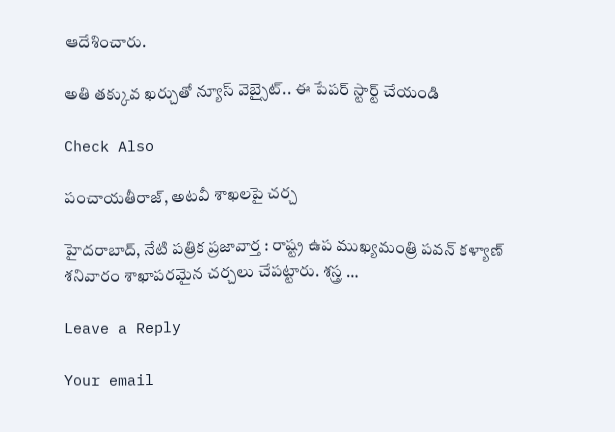ఆదేశించారు.

అతి తక్కువ ఖర్చుతో న్యూస్ వెబ్సైట్.. ఈ పేపర్ స్టార్ట్ చేయండి

Check Also

పంచాయతీరాజ్, అటవీ శాఖలపై చర్చ

హైదరాబాద్, నేటి పత్రిక ప్రజావార్త : రాష్ట్ర ఉప ముఖ్యమంత్రి పవన్ కళ్యాణ్ శనివారం శాఖాపరమైన చర్చలు చేపట్టారు. శస్త్ర …

Leave a Reply

Your email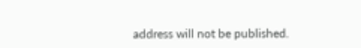address will not be published.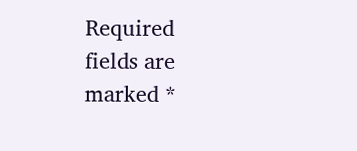Required fields are marked *